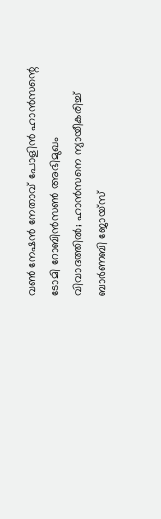വണ്‍ നേഷന്‍ നേതാവ് പോളിന്‍ ഹാന്‍സന്റെ ടോമി റോബിന്‍സണ്‍ അഭിമുഖം വിവാദത്തില്‍; ഹാന്‍സനെ ന്യായീകരിച്ച് ബാര്‍ണബി ജോയ്‌സ്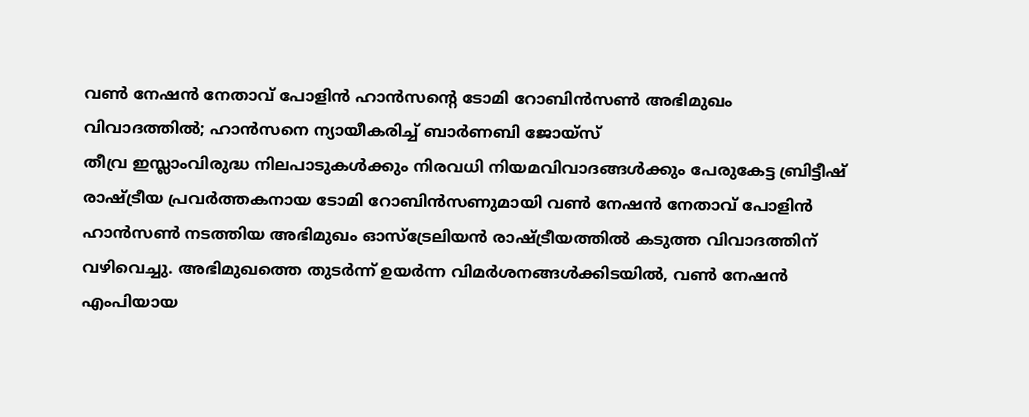വണ്‍ നേഷന്‍ നേതാവ് പോളിന്‍ ഹാന്‍സന്റെ ടോമി റോബിന്‍സണ്‍ അഭിമുഖം വിവാദത്തില്‍; ഹാന്‍സനെ ന്യായീകരിച്ച് ബാര്‍ണബി ജോയ്‌സ്
തീവ്ര ഇസ്ലാംവിരുദ്ധ നിലപാടുകള്‍ക്കും നിരവധി നിയമവിവാദങ്ങള്‍ക്കും പേരുകേട്ട ബ്രിട്ടീഷ് രാഷ്ട്രീയ പ്രവര്‍ത്തകനായ ടോമി റോബിന്‍സണുമായി വണ്‍ നേഷന്‍ നേതാവ് പോളിന്‍ ഹാന്‍സണ്‍ നടത്തിയ അഭിമുഖം ഓസ്‌ട്രേലിയന്‍ രാഷ്ട്രീയത്തില്‍ കടുത്ത വിവാദത്തിന് വഴിവെച്ചു. അഭിമുഖത്തെ തുടര്‍ന്ന് ഉയര്‍ന്ന വിമര്‍ശനങ്ങള്‍ക്കിടയില്‍, വണ്‍ നേഷന്‍ എംപിയായ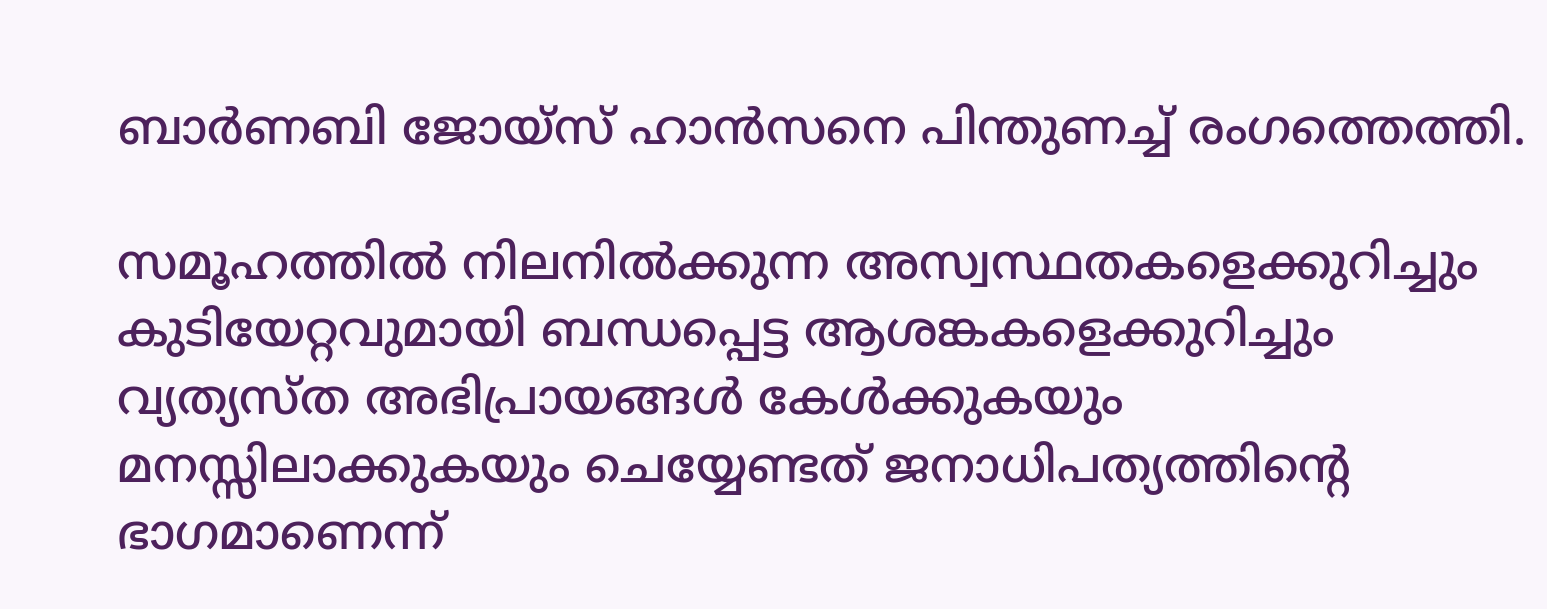ബാര്‍ണബി ജോയ്‌സ് ഹാന്‍സനെ പിന്തുണച്ച് രംഗത്തെത്തി.

സമൂഹത്തില്‍ നിലനില്‍ക്കുന്ന അസ്വസ്ഥതകളെക്കുറിച്ചും കുടിയേറ്റവുമായി ബന്ധപ്പെട്ട ആശങ്കകളെക്കുറിച്ചും വ്യത്യസ്ത അഭിപ്രായങ്ങള്‍ കേള്‍ക്കുകയും മനസ്സിലാക്കുകയും ചെയ്യേണ്ടത് ജനാധിപത്യത്തിന്റെ ഭാഗമാണെന്ന്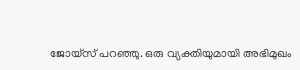ജോയ്‌സ് പറഞ്ഞു. ഒരു വ്യക്തിയുമായി അഭിമുഖം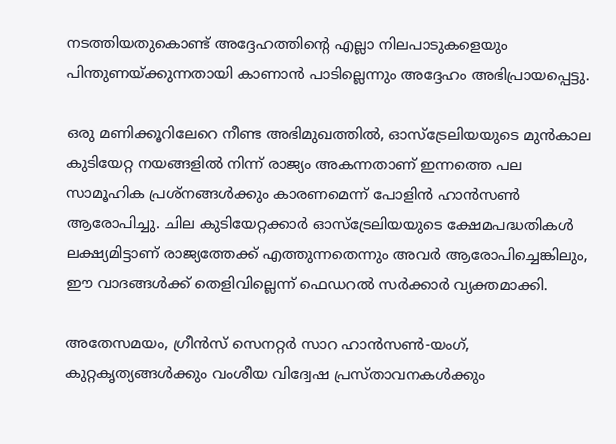നടത്തിയതുകൊണ്ട് അദ്ദേഹത്തിന്റെ എല്ലാ നിലപാടുകളെയും പിന്തുണയ്ക്കുന്നതായി കാണാന്‍ പാടില്ലെന്നും അദ്ദേഹം അഭിപ്രായപ്പെട്ടു.

ഒരു മണിക്കൂറിലേറെ നീണ്ട അഭിമുഖത്തില്‍, ഓസ്‌ട്രേലിയയുടെ മുന്‍കാല കുടിയേറ്റ നയങ്ങളില്‍ നിന്ന് രാജ്യം അകന്നതാണ് ഇന്നത്തെ പല സാമൂഹിക പ്രശ്‌നങ്ങള്‍ക്കും കാരണമെന്ന് പോളിന്‍ ഹാന്‍സണ്‍ ആരോപിച്ചു. ചില കുടിയേറ്റക്കാര്‍ ഓസ്‌ട്രേലിയയുടെ ക്ഷേമപദ്ധതികള്‍ ലക്ഷ്യമിട്ടാണ് രാജ്യത്തേക്ക് എത്തുന്നതെന്നും അവര്‍ ആരോപിച്ചെങ്കിലും, ഈ വാദങ്ങള്‍ക്ക് തെളിവില്ലെന്ന് ഫെഡറല്‍ സര്‍ക്കാര്‍ വ്യക്തമാക്കി.

അതേസമയം, ഗ്രീന്‍സ് സെനറ്റര്‍ സാറ ഹാന്‍സണ്‍-യംഗ്, കുറ്റകൃത്യങ്ങള്‍ക്കും വംശീയ വിദ്വേഷ പ്രസ്താവനകള്‍ക്കും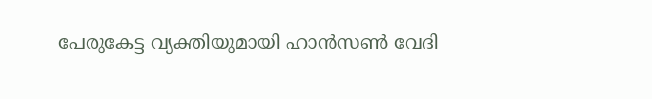പേരുകേട്ട വ്യക്തിയുമായി ഹാന്‍സണ്‍ വേദി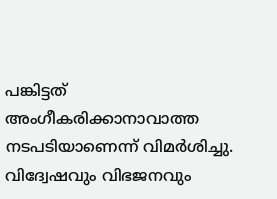പങ്കിട്ടത് അംഗീകരിക്കാനാവാത്ത നടപടിയാണെന്ന് വിമര്‍ശിച്ചു. വിദ്വേഷവും വിഭജനവും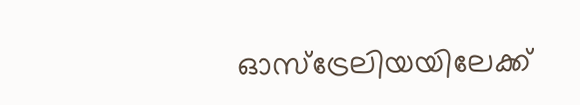ഓസ്‌ട്രേലിയയിലേക്ക്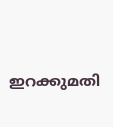ഇറക്കുമതി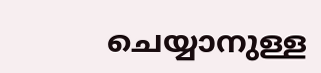ചെയ്യാനുള്ള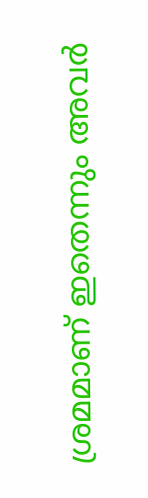ശ്രമമാണ് ഇതെന്നും അവര്‍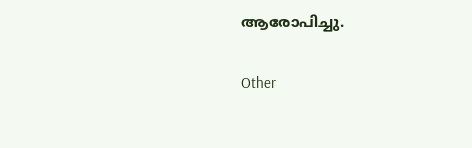ആരോപിച്ചു.

Other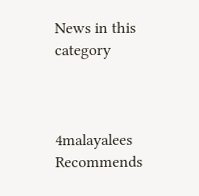News in this category



4malayalees Recommends